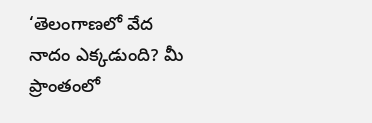‘తెలంగాణలో వేద నాదం ఎక్కడుంది? మీ ప్రాంతంలో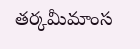తర్కమీమాంస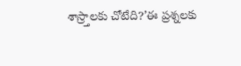శాస్ర్తాలకు చోటేది?’ఈ ప్రశ్నలకు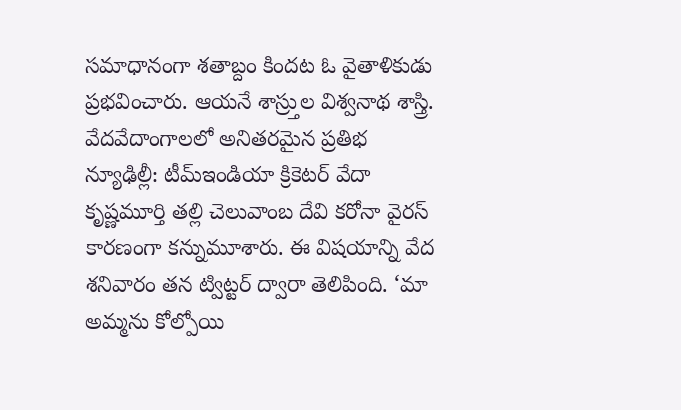సమాధానంగా శతాబ్దం కిందట ఓ వైతాళికుడు ప్రభవించారు. ఆయనే శాస్ర్తుల విశ్వనాథ శాస్త్రి. వేదవేదాంగాలలో అనితరమైన ప్రతిభ
న్యూఢిల్లీ: టీమ్ఇండియా క్రికెటర్ వేదా కృష్ణమూర్తి తల్లి చెలువాంబ దేవి కరోనా వైరస్ కారణంగా కన్నుమూశారు. ఈ విషయాన్ని వేద శనివారం తన ట్విట్టర్ ద్వారా తెలిపింది. ‘మా అమ్మను కోల్పోయి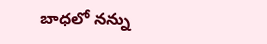బాధలో నన్ను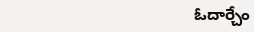ఓదార్చేం